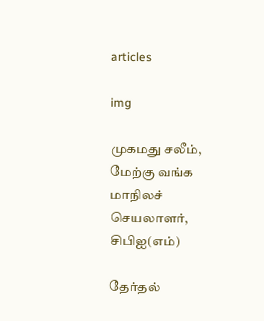articles

img

முகமது சலீம், மேற்கு வங்க மாநிலச் செயலாளர், சிபிஐ(எம்)

தேர்தல்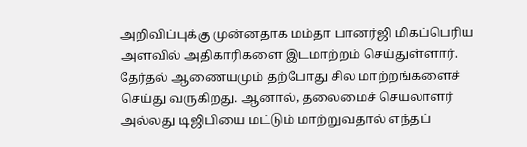அறிவிப்புக்கு முன்னதாக மம்தா பானர்ஜி மிகப்பெரிய அளவில் அதிகாரிகளை இடமாற்றம் செய்துள்ளார். தேர்தல் ஆணையமும் தற்போது சில மாற்றங்களைச் செய்து வருகிறது. ஆனால், தலைமைச் செயலாளர் அல்லது டிஜிபியை மட்டும் மாற்றுவதால் எந்தப்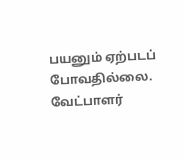பயனும் ஏற்படப் போவதில்லை. வேட்பாளர்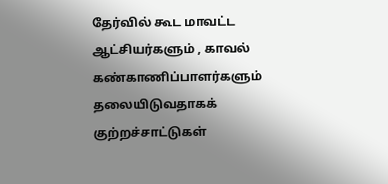தேர்வில் கூட மாவட்ட ஆட்சியர்களும் , காவல் கண்காணிப்பாளர்களும் தலையிடுவதாகக் குற்றச்சாட்டுகள்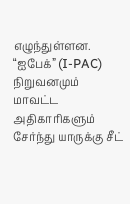எழுந்துள்ளன. “ஐபேக்” (I-PAC) நிறுவனமும் மாவட்ட அதிகாரிகளும் சேர்ந்து யாருக்கு சீட்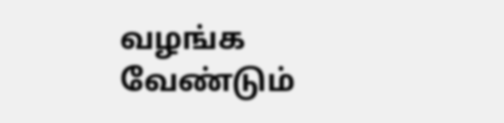வழங்க வேண்டும்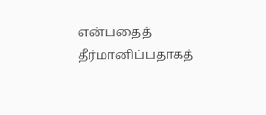என்பதைத் தீர்மானிப்பதாகத்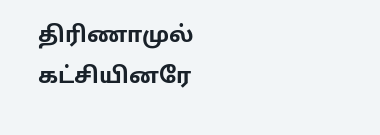திரிணாமுல் கட்சியினரே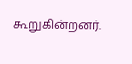கூறுகின்றனர்.